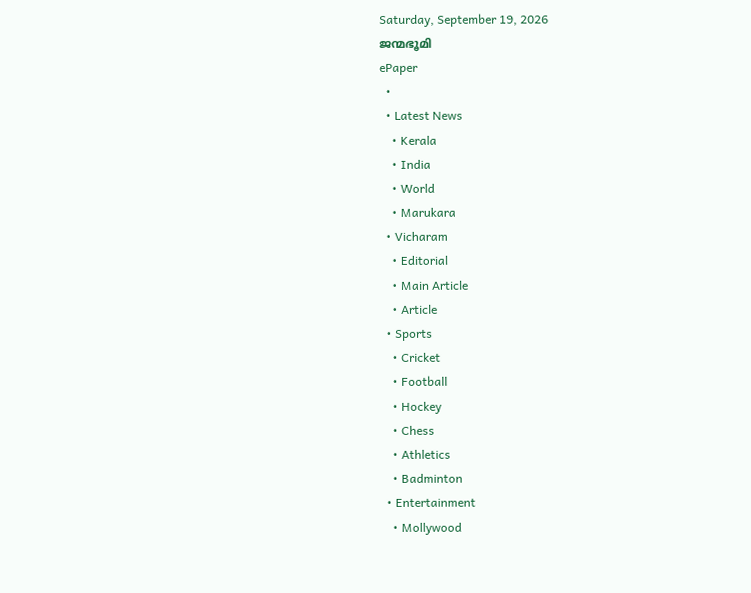Saturday, September 19, 2026
ജന്മഭൂമി
ePaper
  •
  • Latest News
    • Kerala
    • India
    • World
    • Marukara
  • Vicharam
    • Editorial
    • Main Article
    • Article
  • Sports
    • Cricket
    • Football
    • Hockey
    • Chess
    • Athletics
    • Badminton
  • Entertainment
    • Mollywood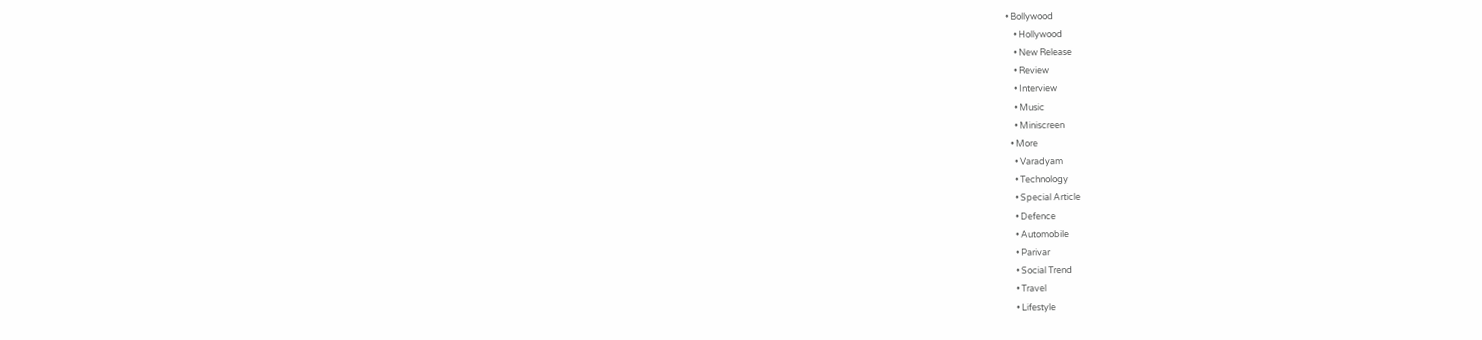• Bollywood
    • Hollywood
    • New Release
    • Review
    • Interview
    • Music
    • Miniscreen
  • More
    • Varadyam
    • Technology
    • Special Article
    • Defence
    • Automobile
    • Parivar
    • Social Trend
    • Travel
    • Lifestyle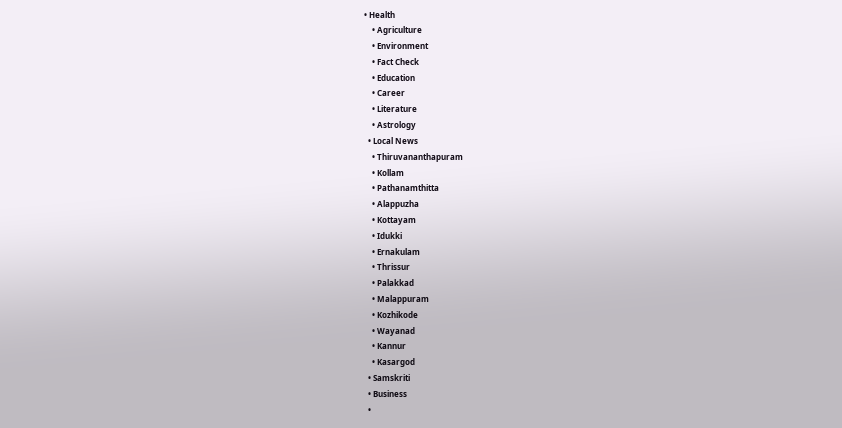• Health
    • Agriculture
    • Environment
    • Fact Check
    • Education
    • Career
    • Literature
    • Astrology
  • Local News
    • Thiruvananthapuram
    • Kollam
    • Pathanamthitta
    • Alappuzha
    • Kottayam
    • Idukki
    • Ernakulam
    • Thrissur
    • Palakkad
    • Malappuram
    • Kozhikode
    • Wayanad
    • Kannur
    • Kasargod
  • Samskriti
  • Business
  •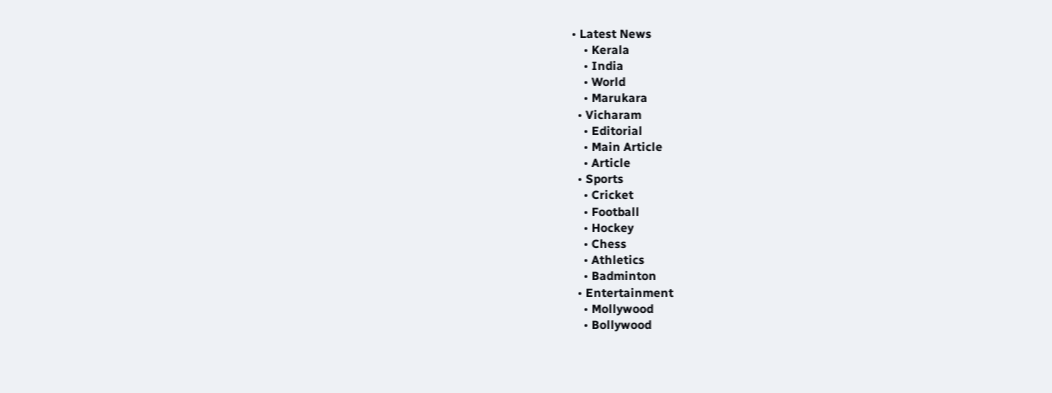• Latest News
    • Kerala
    • India
    • World
    • Marukara
  • Vicharam
    • Editorial
    • Main Article
    • Article
  • Sports
    • Cricket
    • Football
    • Hockey
    • Chess
    • Athletics
    • Badminton
  • Entertainment
    • Mollywood
    • Bollywood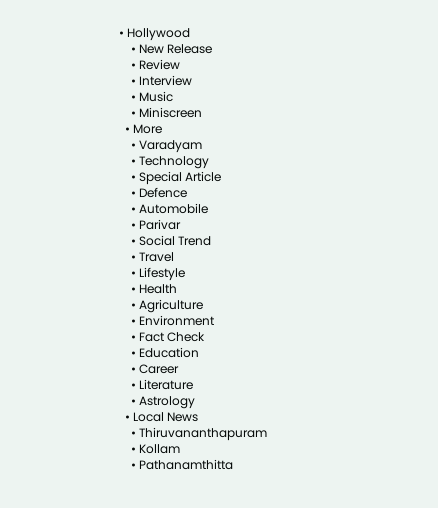• Hollywood
    • New Release
    • Review
    • Interview
    • Music
    • Miniscreen
  • More
    • Varadyam
    • Technology
    • Special Article
    • Defence
    • Automobile
    • Parivar
    • Social Trend
    • Travel
    • Lifestyle
    • Health
    • Agriculture
    • Environment
    • Fact Check
    • Education
    • Career
    • Literature
    • Astrology
  • Local News
    • Thiruvananthapuram
    • Kollam
    • Pathanamthitta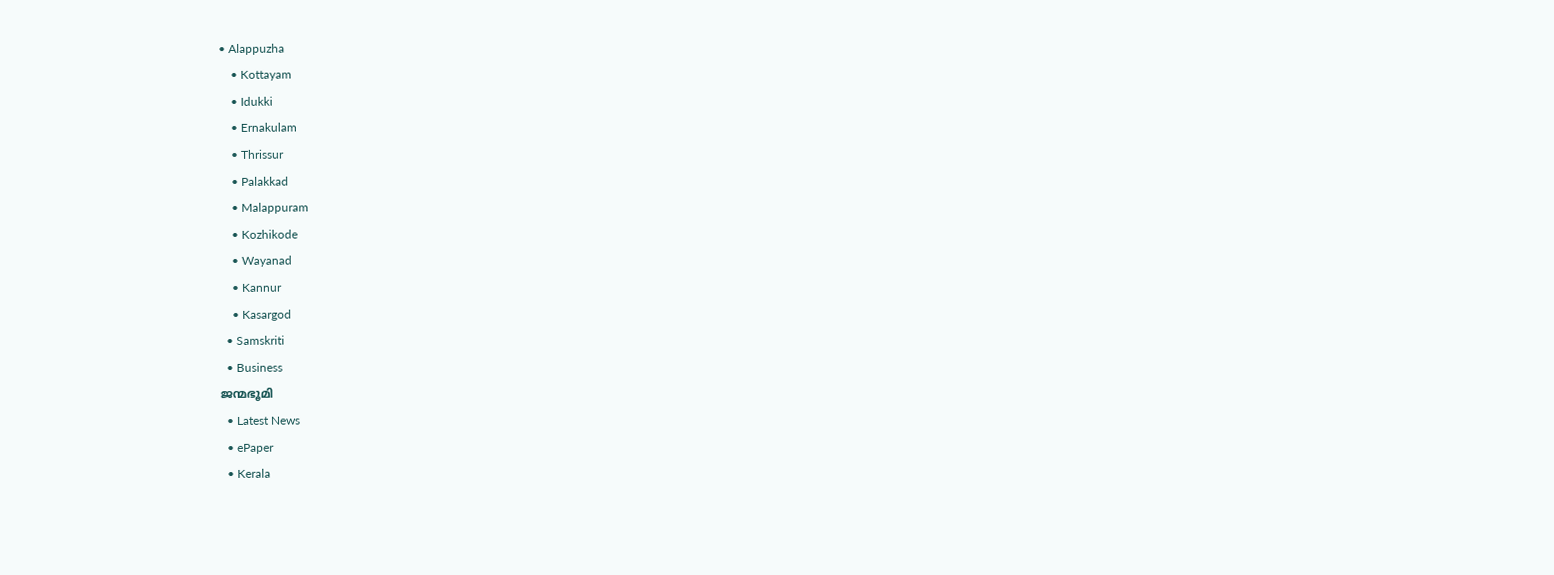• Alappuzha
    • Kottayam
    • Idukki
    • Ernakulam
    • Thrissur
    • Palakkad
    • Malappuram
    • Kozhikode
    • Wayanad
    • Kannur
    • Kasargod
  • Samskriti
  • Business
ജന്മഭൂമി
  • Latest News
  • ePaper
  • Kerala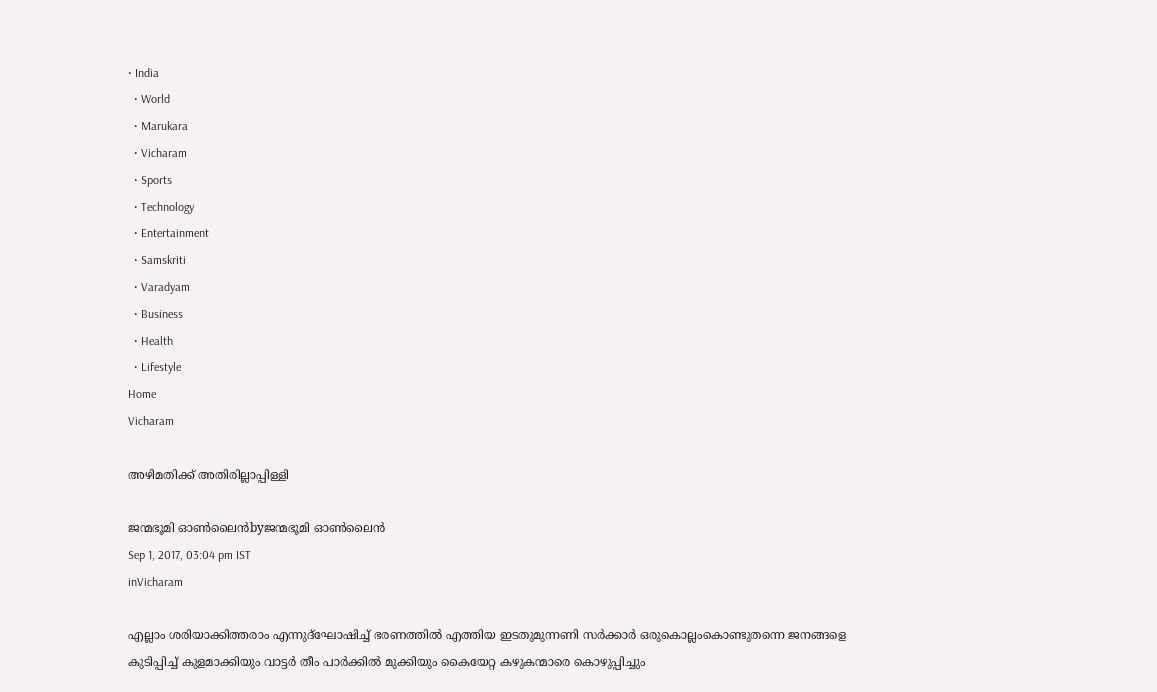• India
  • World
  • Marukara
  • Vicharam
  • Sports
  • Technology
  • Entertainment
  • Samskriti
  • Varadyam
  • Business
  • Health
  • Lifestyle
Home
Vicharam

അഴിമതിക്ക് അതിരില്ലാപ്പിള്ളി

ജന്മഭൂമി ഓണ്‍ലൈന്‍byജന്മഭൂമി ഓണ്‍ലൈന്‍
Sep 1, 2017, 03:04 pm IST
inVicharam

എല്ലാം ശരിയാക്കിത്തരാം എന്നുദ്‌ഘോഷിച്ച് ഭരണത്തില്‍ എത്തിയ ഇടതുമുന്നണി സര്‍ക്കാര്‍ ഒരുകൊല്ലംകൊണ്ടുതന്നെ ജനങ്ങളെ കുടിപ്പിച്ച് കുളമാക്കിയും വാട്ടര്‍ തീം പാര്‍ക്കില്‍ മുക്കിയും കൈയേറ്റ കഴുകന്മാരെ കൊഴുപ്പിച്ചും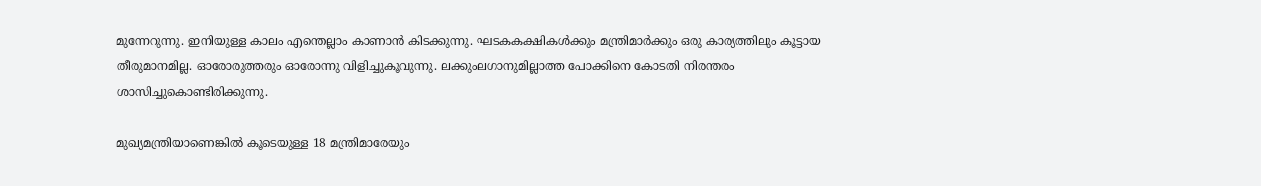മുന്നേറുന്നു. ഇനിയുള്ള കാലം എന്തെല്ലാം കാണാന്‍ കിടക്കുന്നു. ഘടകകക്ഷികള്‍ക്കും മന്ത്രിമാര്‍ക്കും ഒരു കാര്യത്തിലും കൂട്ടായ തീരുമാനമില്ല. ഓരോരുത്തരും ഓരോന്നു വിളിച്ചുകൂവുന്നു. ലക്കുംലഗാനുമില്ലാത്ത പോക്കിനെ കോടതി നിരന്തരം ശാസിച്ചുകൊണ്ടിരിക്കുന്നു.

മുഖ്യമന്ത്രിയാണെങ്കില്‍ കൂടെയുള്ള 18 മന്ത്രിമാരേയും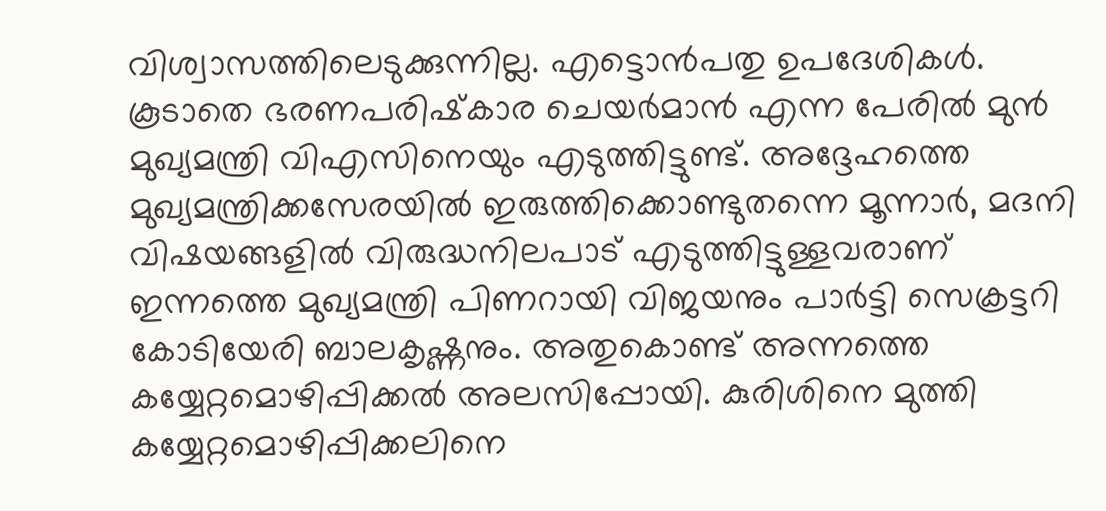വിശ്വാസത്തിലെടുക്കുന്നില്ല. എട്ടൊന്‍പതു ഉപദേശികള്‍. കൂടാതെ ഭരണപരിഷ്‌കാര ചെയര്‍മാന്‍ എന്ന പേരില്‍ മുന്‍ മുഖ്യമന്ത്രി വിഎസിനെയും എടുത്തിട്ടുണ്ട്. അദ്ദേഹത്തെ മുഖ്യമന്ത്രിക്കസേരയില്‍ ഇരുത്തിക്കൊണ്ടുതന്നെ മൂന്നാര്‍, മദനി വിഷയങ്ങളില്‍ വിരുദ്ധനിലപാട് എടുത്തിട്ടുള്ളവരാണ് ഇന്നത്തെ മുഖ്യമന്ത്രി പിണറായി വിജയനും പാര്‍ട്ടി സെക്രട്ടറി കോടിയേരി ബാലകൃഷ്ണനും. അതുകൊണ്ട് അന്നത്തെ കയ്യേറ്റമൊഴിപ്പിക്കല്‍ അലസിപ്പോയി. കുരിശിനെ മുത്തി കയ്യേറ്റമൊഴിപ്പിക്കലിനെ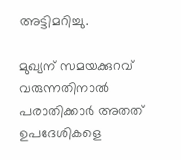അട്ടിമറിച്ചു.

മുഖ്യന് സമയക്കുറവ് വരുന്നതിനാല്‍ പരാതിക്കാര്‍ അതത് ഉപദേശികളെ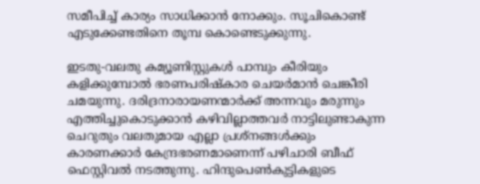സമീപിച്ച് കാര്യം സാധിക്കാന്‍ നോക്കും. സൂചികൊണ്ട് എടുക്കേണ്ടതിനെ തൂമ്പ കൊണ്ടെടുക്കുന്നു.

ഇടതു-വലതു കമ്യൂണിസ്റ്റുകള്‍ പാമ്പും കീരിയും കളിക്കുമ്പോല്‍ ഭരണപരിഷ്‌കാര ചെയര്‍മാന്‍ ചെങ്കീരി ചമയുന്നു. ദരിദ്രനാരായണന്മാര്‍ക്ക് അന്നവും മരുന്നും എത്തിച്ചുകൊടുക്കാന്‍ കഴിവില്ലാത്തവര്‍ നാട്ടിലുണ്ടാകുന്ന ചെറുതും വലതുമായ എല്ലാ പ്രശ്‌നങ്ങള്‍ക്കും കാരണക്കാര്‍ കേന്ദ്രഭരണമാണെന്ന് പഴിചാരി ബീഫ് ഫെസ്റ്റിവല്‍ നടത്തുന്നു. ഹിന്ദുപെണ്‍കുട്ടികളുടെ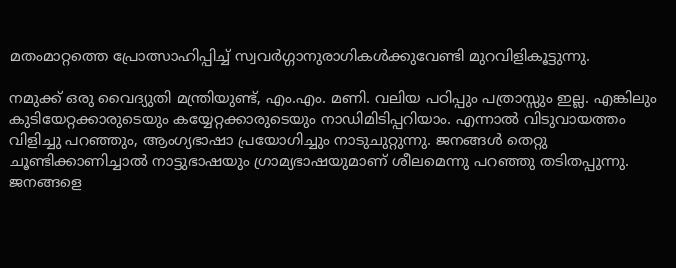മതംമാറ്റത്തെ പ്രോത്സാഹിപ്പിച്ച് സ്വവര്‍ഗ്ഗാനുരാഗികള്‍ക്കുവേണ്ടി മുറവിളികൂട്ടുന്നു.

നമുക്ക് ഒരു വൈദ്യുതി മന്ത്രിയുണ്ട്, എം.എം. മണി. വലിയ പഠിപ്പും പത്രാസ്സും ഇല്ല. എങ്കിലും കുടിയേറ്റക്കാരുടെയും കയ്യേറ്റക്കാരുടെയും നാഡിമിടിപ്പറിയാം. എന്നാല്‍ വിടുവായത്തം വിളിച്ചു പറഞ്ഞും, ആംഗ്യഭാഷാ പ്രയോഗിച്ചും നാടുചുറ്റുന്നു. ജനങ്ങള്‍ തെറ്റു ചൂണ്ടിക്കാണിച്ചാല്‍ നാട്ടുഭാഷയും ഗ്രാമ്യഭാഷയുമാണ് ശീലമെന്നു പറഞ്ഞു തടിതപ്പുന്നു. ജനങ്ങളെ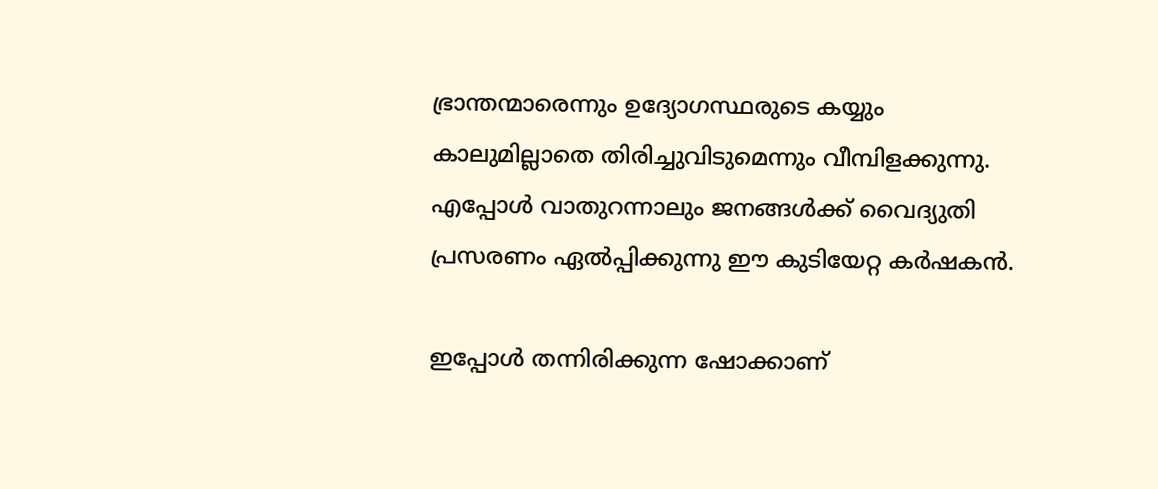ഭ്രാന്തന്മാരെന്നും ഉദ്യോഗസ്ഥരുടെ കയ്യും കാലുമില്ലാതെ തിരിച്ചുവിടുമെന്നും വീമ്പിളക്കുന്നു. എപ്പോള്‍ വാതുറന്നാലും ജനങ്ങള്‍ക്ക് വൈദ്യുതി പ്രസരണം ഏല്‍പ്പിക്കുന്നു ഈ കുടിയേറ്റ കര്‍ഷകന്‍.

ഇപ്പോള്‍ തന്നിരിക്കുന്ന ഷോക്കാണ്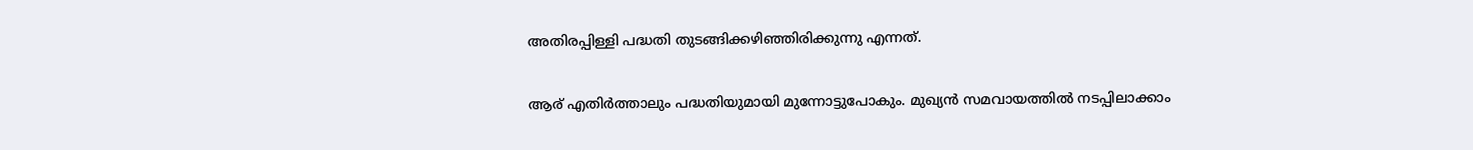അതിരപ്പിള്ളി പദ്ധതി തുടങ്ങിക്കഴിഞ്ഞിരിക്കുന്നു എന്നത്.

ആര് എതിര്‍ത്താലും പദ്ധതിയുമായി മുന്നോട്ടുപോകും. മുഖ്യന്‍ സമവായത്തില്‍ നടപ്പിലാക്കാം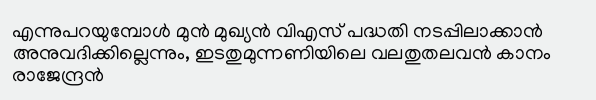എന്നുപറയുമ്പോള്‍ മുന്‍ മുഖ്യന്‍ വിഎസ് പദ്ധതി നടപ്പിലാക്കാന്‍ അനുവദിക്കില്ലെന്നും, ഇടതുമുന്നണിയിലെ വലതുതലവന്‍ കാനം രാജേന്ദ്രന്‍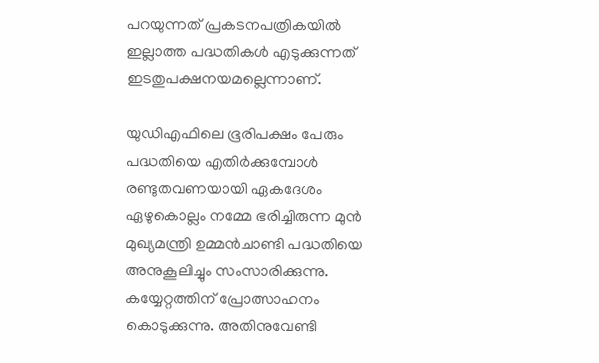പറയുന്നത് പ്രകടനപത്രികയില്‍ ഇല്ലാത്ത പദ്ധതികള്‍ എടുക്കുന്നത് ഇടതുപക്ഷനയമല്ലെന്നാണ്.

യുഡിഎഫിലെ ഭൂരിപക്ഷം പേരും പദ്ധതിയെ എതിര്‍ക്കുമ്പോള്‍ രണ്ടുതവണയായി ഏകദേശം ഏഴുകൊല്ലം നമ്മേ ഭരിച്ചിരുന്ന മുന്‍ മുഖ്യമന്ത്രി ഉമ്മന്‍ചാണ്ടി പദ്ധതിയെ അനുകൂലിച്ചും സംസാരിക്കുന്നു. കയ്യേറ്റത്തിന് പ്രോത്സാഹനം കൊടുക്കുന്നു. അതിനുവേണ്ടി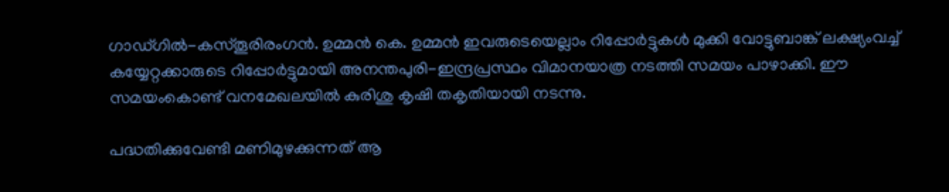ഗാഡ്ഗില്‍-കസ്തൂരിരംഗന്‍. ഉമ്മന്‍ കെ. ഉമ്മന്‍ ഇവരുടെയെല്ലാം റിപ്പോര്‍ട്ടുകള്‍ മുക്കി വോട്ടുബാങ്ക് ലക്ഷ്യംവച്ച് കയ്യേറ്റക്കാരുടെ റിപ്പോര്‍ട്ടുമായി അനന്തപുരി-ഇന്ദ്രപ്രസ്ഥം വിമാനയാത്ര നടത്തി സമയം പാഴാക്കി. ഈ സമയംകൊണ്ട് വനമേഖലയില്‍ കുരിശു കൃഷി തകൃതിയായി നടന്നു.

പദ്ധതിക്കുവേണ്ടി മണിമുഴക്കുന്നത് ആ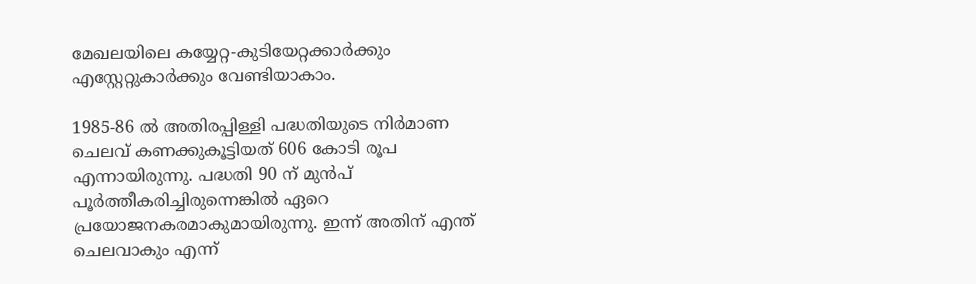മേഖലയിലെ കയ്യേറ്റ-കുടിയേറ്റക്കാര്‍ക്കും എസ്റ്റേറ്റുകാര്‍ക്കും വേണ്ടിയാകാം.

1985-86 ല്‍ അതിരപ്പിള്ളി പദ്ധതിയുടെ നിര്‍മാണ ചെലവ് കണക്കുകൂട്ടിയത് 606 കോടി രൂപ എന്നായിരുന്നു. പദ്ധതി 90 ന് മുന്‍പ് പൂര്‍ത്തീകരിച്ചിരുന്നെങ്കില്‍ ഏറെ പ്രയോജനകരമാകുമായിരുന്നു. ഇന്ന് അതിന് എന്ത് ചെലവാകും എന്ന്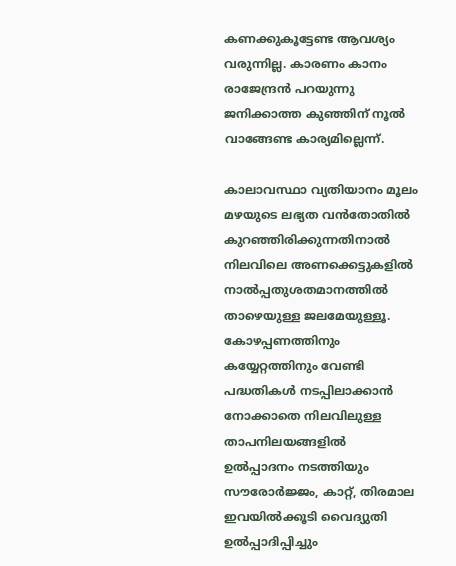കണക്കുകൂട്ടേണ്ട ആവശ്യം വരുന്നില്ല. കാരണം കാനം രാജേന്ദ്രന്‍ പറയുന്നു ജനിക്കാത്ത കുഞ്ഞിന് നൂല്‍ വാങ്ങേണ്ട കാര്യമില്ലെന്ന്.

കാലാവസ്ഥാ വ്യതിയാനം മൂലം മഴയുടെ ലഭ്യത വന്‍തോതില്‍ കുറഞ്ഞിരിക്കുന്നതിനാല്‍ നിലവിലെ അണക്കെട്ടുകളില്‍ നാല്‍പ്പതുശതമാനത്തില്‍ താഴെയുള്ള ജലമേയുള്ളൂ. കോഴപ്പണത്തിനും കയ്യേറ്റത്തിനും വേണ്ടി പദ്ധതികള്‍ നടപ്പിലാക്കാന്‍ നോക്കാതെ നിലവിലുള്ള താപനിലയങ്ങളില്‍ ഉല്‍പ്പാദനം നടത്തിയും സൗരോര്‍ജ്ജം, കാറ്റ്, തിരമാല ഇവയില്‍ക്കൂടി വൈദ്യുതി ഉല്‍പ്പാദിപ്പിച്ചും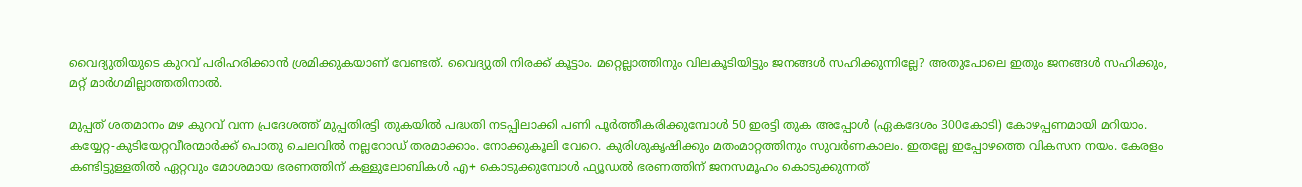വൈദ്യുതിയുടെ കുറവ് പരിഹരിക്കാന്‍ ശ്രമിക്കുകയാണ് വേണ്ടത്. വൈദ്യുതി നിരക്ക് കൂട്ടാം. മറ്റെല്ലാത്തിനും വിലകൂടിയിട്ടും ജനങ്ങള്‍ സഹിക്കുന്നില്ലേ? അതുപോലെ ഇതും ജനങ്ങള്‍ സഹിക്കും, മറ്റ് മാര്‍ഗമില്ലാത്തതിനാല്‍.

മുപ്പത് ശതമാനം മഴ കുറവ് വന്ന പ്രദേശത്ത് മുപ്പതിരട്ടി തുകയില്‍ പദ്ധതി നടപ്പിലാക്കി പണി പൂര്‍ത്തീകരിക്കുമ്പോള്‍ 50 ഇരട്ടി തുക അപ്പോള്‍ (ഏകദേശം 300കോടി) കോഴപ്പണമായി മറിയാം. കയ്യേറ്റ-കുടിയേറ്റവീരന്മാര്‍ക്ക് പൊതു ചെലവില്‍ നല്ലറോഡ് തരമാക്കാം. നോക്കുകൂലി വേറെ. കുരിശുകൃഷിക്കും മതംമാറ്റത്തിനും സുവര്‍ണകാലം. ഇതല്ലേ ഇപ്പോഴത്തെ വികസന നയം. കേരളം കണ്ടിട്ടുള്ളതില്‍ ഏറ്റവും മോശമായ ഭരണത്തിന് കള്ളുലോബികള്‍ എ+ കൊടുക്കുമ്പോള്‍ ഫ്യൂഡല്‍ ഭരണത്തിന് ജനസമൂഹം കൊടുക്കുന്നത്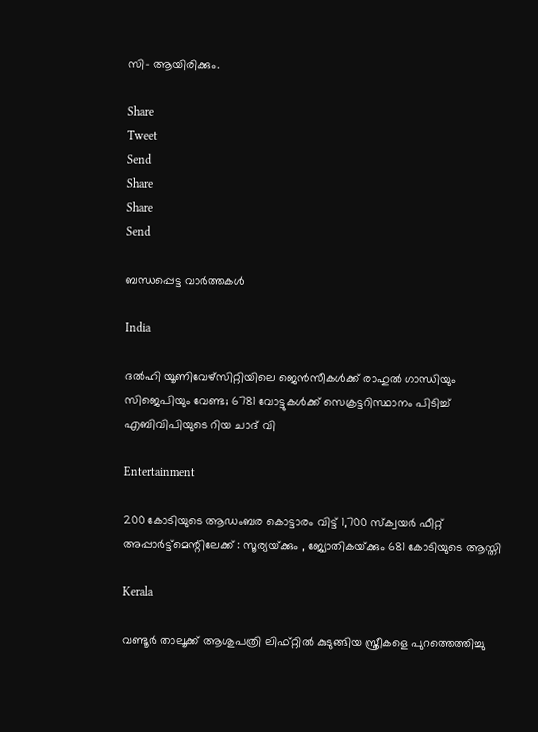സി- ആയിരിക്കും.

Share
Tweet
Send
Share
Share
Send

ബന്ധപ്പെട്ട വാര്‍ത്തകള്‍

India

ദല്‍ഹി യൂണിവേഴ്സിറ്റിയിലെ ജെ‍ന്‍സീകള്‍ക്ക് രാഹുല്‍ ഗാന്ധിയും സിജെപിയും വേണ്ട; 6781 വോട്ടുകള്‍ക്ക് സെക്രട്ടറിസ്ഥാനം പിടിച്ച് എബിവിപിയുടെ റിയ ചാദ് വി

Entertainment

200 കോടിയുടെ ആഡംബര കൊട്ടാരം വിട്ട് 1,700 സ്ക്വയര്‍ ഫീറ്റ് അപ്പാർട്ട്മെന്റിലേക്ക് : സൂര്യയ്‌ക്കും , ജ്യോതികയ്‌ക്കും 681 കോടിയുടെ ആസ്തി

Kerala

വണ്ടൂര്‍ താലൂക്ക് ആശുപത്രി ലിഫ്റ്റില്‍ കുടുങ്ങിയ സ്ത്രീകളെ പുറത്തെത്തിച്ചു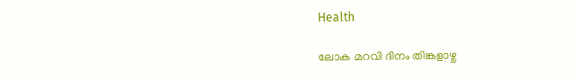Health

ലോക മറവി ദിനം തിങ്കളാഴ്ച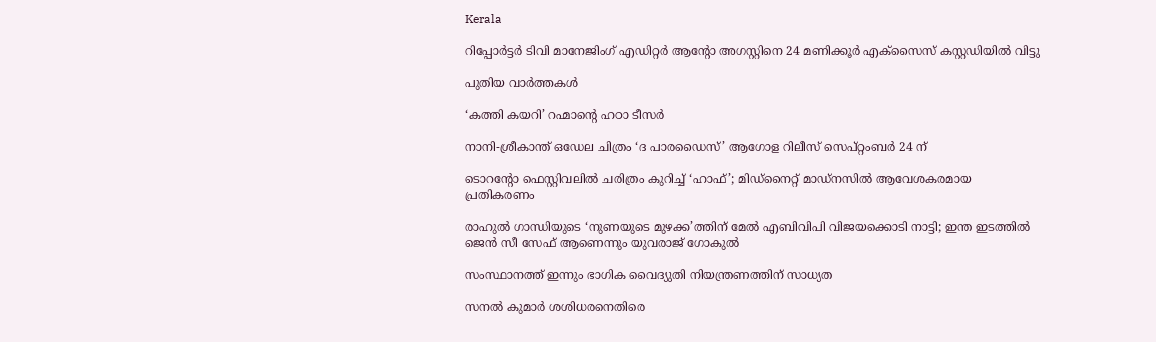Kerala

റിപ്പോര്‍ട്ടര്‍ ടിവി മാനേജിംഗ് എഡിറ്റര്‍ ആന്റോ അഗസ്റ്റിനെ 24 മണിക്കൂര്‍ എക്‌സൈസ് കസ്റ്റഡിയില്‍ വിട്ടു

പുതിയ വാര്‍ത്തകള്‍

‘കത്തി കയറി’ റഹ്മാന്റെ ഹഠാ ടീസർ

നാനി-ശ്രീകാന്ത് ഒഡേല ചിത്രം ‘ദ പാരഡൈസ്’ ആഗോള റിലീസ് സെപ്റ്റംബർ 24 ന്

ടൊറന്റോ ഫെസ്റ്റിവലിൽ ചരിത്രം കുറിച്ച് ‘ഹാഫ്’; മിഡ്നൈറ്റ് മാഡ്നസിൽ ആവേശകരമായ പ്രതികരണം

രാഹുല്‍ ഗാന്ധിയുടെ ‘നുണയുടെ മുഴക്ക’ത്തിന് മേല്‍ എബിവിപി വിജയക്കൊടി നാട്ടി; ഇന്ത ഇടത്തില്‍ ജെന്‍ സീ സേഫ് ആണെന്നും യുവരാജ് ഗോകുല്‍

സംസ്ഥാനത്ത് ഇന്നും ഭാഗിക വൈദ്യുതി നിയന്ത്രണത്തിന് സാധ്യത

സനല്‍ കുമാര്‍ ശശിധരനെതിരെ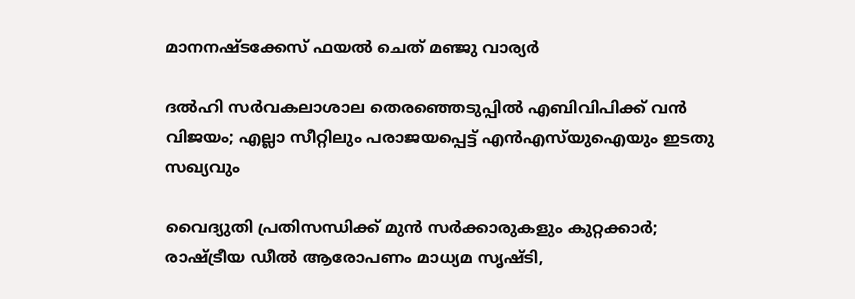മാനനഷ്ടക്കേസ് ഫയൽ ചെത് മഞ്ജു വാര്യർ

ദൽഹി സർവകലാശാല തെരഞ്ഞെടുപ്പിൽ എബിവിപിക്ക് വൻ വിജയം; എല്ലാ സീറ്റിലും പരാജയപ്പെട്ട് എൻഎസ്‌യുഐയും ഇടതു സഖ്യവും

വൈദ്യുതി പ്രതിസന്ധിക്ക് മുൻ സർക്കാരുകളും കുറ്റക്കാർ; രാഷ്‌ട്രീയ ഡീൽ ആരോപണം മാധ്യമ സൃഷ്ടി,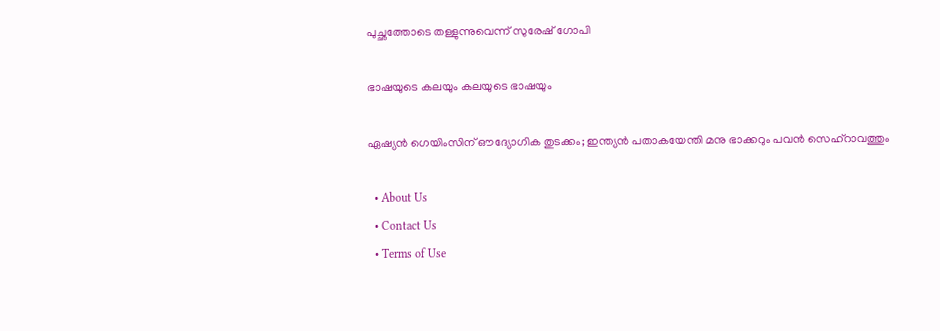പുച്ഛത്തോടെ തള്ളുന്നുവെന്ന് സുരേഷ് ഗോപി

ഭാഷയുടെ കലയും കലയുടെ ഭാഷയും

ഏഷ്യൻ ഗെയിംസിന് ഔദ്യോഗിക തുടക്കം; ഇന്ത്യൻ പതാകയേന്തി മനു ഭാക്കറും പവൻ സെഹ്റാവത്തും

  • About Us
  • Contact Us
  • Terms of Use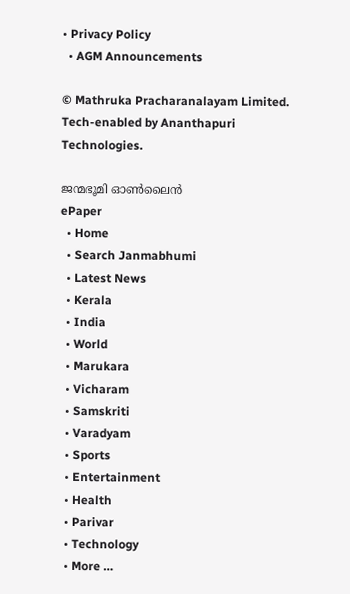• Privacy Policy
  • AGM Announcements

© Mathruka Pracharanalayam Limited.
Tech-enabled by Ananthapuri Technologies.

ജന്മഭൂമി ഓണ്‍ലൈന്‍
ePaper
  • Home
  • Search Janmabhumi
  • Latest News
  • Kerala
  • India
  • World
  • Marukara
  • Vicharam
  • Samskriti
  • Varadyam
  • Sports
  • Entertainment
  • Health
  • Parivar
  • Technology
  • More …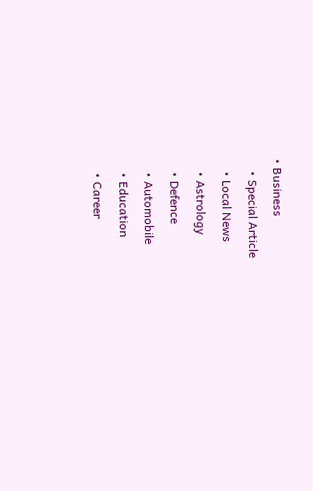• Business
    • Special Article
    • Local News
    • Astrology
    • Defence
    • Automobile
    • Education
    • Career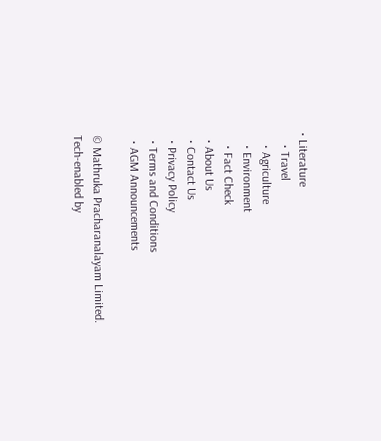• Literature
    • Travel
    • Agriculture
    • Environment
    • Fact Check
  • About Us
  • Contact Us
  • Privacy Policy
  • Terms and Conditions
  • AGM Announcements

© Mathruka Pracharanalayam Limited.
Tech-enabled by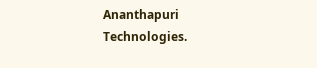Ananthapuri Technologies.